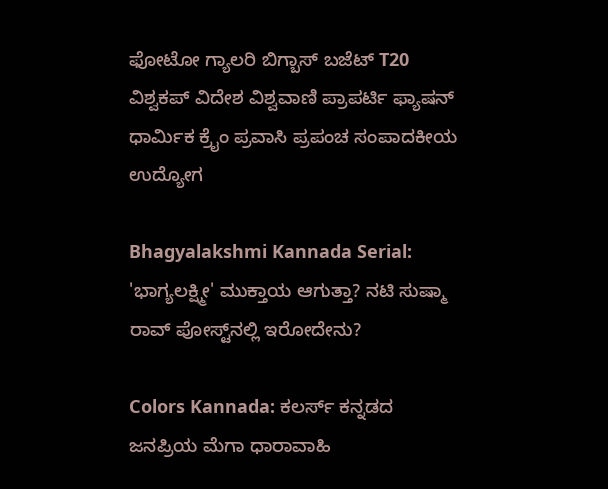ಫೋಟೋ ಗ್ಯಾಲರಿ ಬಿಗ್ಬಾಸ್ ಬಜೆಟ್ T20 ವಿಶ್ವಕಪ್ ವಿದೇಶ ವಿಶ್ವವಾಣಿ ಪ್ರಾಪರ್ಟಿ ಫ್ಯಾಷನ್ ಧಾರ್ಮಿಕ ಕ್ರೈಂ ಪ್ರವಾಸಿ ಪ್ರಪಂಚ ಸಂಪಾದಕೀಯ ಉದ್ಯೋಗ

Bhagyalakshmi Kannada Serial: 'ಭಾಗ್ಯಲಕ್ಷ್ಮೀ' ಮುಕ್ತಾಯ ಆಗುತ್ತಾ? ನಟಿ ಸುಷ್ಮಾ ರಾವ್ ಪೋಸ್ಟ್‌ನಲ್ಲಿ ಇರೋದೇನು?

Colors Kannada: ಕಲರ್ಸ್ ಕನ್ನಡದ ಜನಪ್ರಿಯ ಮೆಗಾ ಧಾರಾವಾಹಿ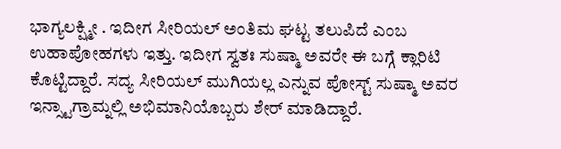ಭಾಗ್ಯಲಕ್ಷ್ಮೀ . ಇದೀಗ ಸೀರಿಯಲ್‌ ಅಂತಿಮ ಘಟ್ಟ ತಲುಪಿದೆ ಎಂಬ ಉಹಾಪೋಹಗಳು ಇತ್ತು. ಇದೀಗ ಸ್ವತಃ ಸುಷ್ಮಾ ಅವರೇ ಈ ಬಗ್ಗೆ ಕ್ಲಾರಿಟಿ ಕೊಟ್ಟಿದ್ದಾರೆ. ಸದ್ಯ ಸೀರಿಯಲ್ ಮುಗಿಯಲ್ಲ ಎನ್ನುವ ಪೋಸ್ಟ್ ಸುಷ್ಮಾ ಅವರ ಇನ್ಸ್ಟಾಗ್ರಾಮ್ನಲ್ಲಿ ಅಭಿಮಾನಿಯೊಬ್ಬರು ಶೇರ್ ಮಾಡಿದ್ದಾರೆ.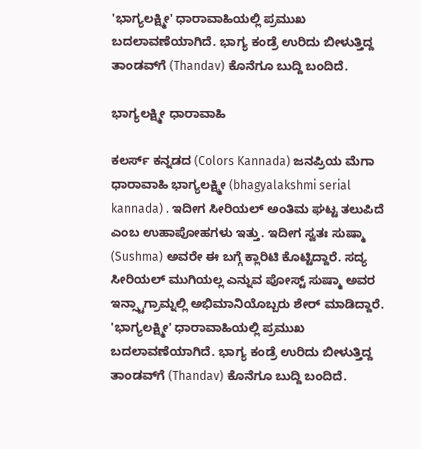'ಭಾಗ್ಯಲಕ್ಷ್ಮೀ' ಧಾರಾವಾಹಿಯಲ್ಲಿ ಪ್ರಮುಖ ಬದಲಾವಣೆಯಾಗಿದೆ. ಭಾಗ್ಯ ಕಂಡ್ರೆ ಉರಿದು ಬೀಳುತ್ತಿದ್ದ ತಾಂಡವ್‌ಗೆ (Thandav) ಕೊನೆಗೂ ಬುದ್ದಿ ಬಂದಿದೆ.

ಭಾಗ್ಯಲಕ್ಷ್ಮೀ ಧಾರಾವಾಹಿ

ಕಲರ್ಸ್ ಕನ್ನಡದ (Colors Kannada) ಜನಪ್ರಿಯ ಮೆಗಾ ಧಾರಾವಾಹಿ ಭಾಗ್ಯಲಕ್ಷ್ಮೀ (bhagyalakshmi serial kannada) . ಇದೀಗ ಸೀರಿಯಲ್‌ ಅಂತಿಮ ಘಟ್ಟ ತಲುಪಿದೆ ಎಂಬ ಉಹಾಪೋಹಗಳು ಇತ್ತು. ಇದೀಗ ಸ್ವತಃ ಸುಷ್ಮಾ (Sushma) ಅವರೇ ಈ ಬಗ್ಗೆ ಕ್ಲಾರಿಟಿ ಕೊಟ್ಟಿದ್ದಾರೆ. ಸದ್ಯ ಸೀರಿಯಲ್ ಮುಗಿಯಲ್ಲ ಎನ್ನುವ ಪೋಸ್ಟ್ ಸುಷ್ಮಾ ಅವರ ಇನ್ಸ್ಟಾಗ್ರಾಮ್ನಲ್ಲಿ ಅಭಿಮಾನಿಯೊಬ್ಬರು ಶೇರ್ ಮಾಡಿದ್ದಾರೆ. 'ಭಾಗ್ಯಲಕ್ಷ್ಮೀ' ಧಾರಾವಾಹಿಯಲ್ಲಿ ಪ್ರಮುಖ ಬದಲಾವಣೆಯಾಗಿದೆ. ಭಾಗ್ಯ ಕಂಡ್ರೆ ಉರಿದು ಬೀಳುತ್ತಿದ್ದ ತಾಂಡವ್‌ಗೆ (Thandav) ಕೊನೆಗೂ ಬುದ್ದಿ ಬಂದಿದೆ.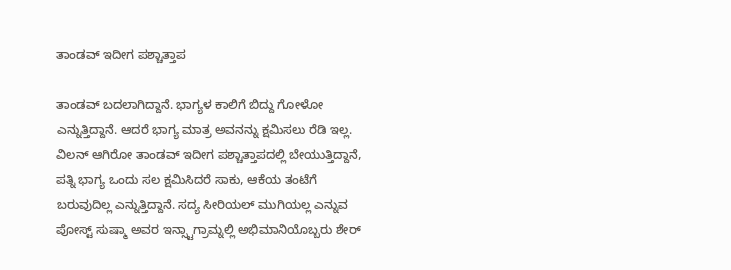ತಾಂಡವ್ ಇದೀಗ ಪಶ್ಚಾತ್ತಾಪ

ತಾಂಡವ್ ಬದಲಾಗಿದ್ದಾನೆ. ಭಾಗ್ಯಳ ಕಾಲಿಗೆ ಬಿದ್ದು ಗೋಳೋ ಎನ್ನುತ್ತಿದ್ದಾನೆ. ಆದರೆ ಭಾಗ್ಯ ಮಾತ್ರ ಅವನನ್ನು ಕ್ಷಮಿಸಲು ರೆಡಿ ಇಲ್ಲ. ವಿಲನ್ ಆಗಿರೋ ತಾಂಡವ್ ಇದೀಗ ಪಶ್ಚಾತ್ತಾಪದಲ್ಲಿ ಬೇಯುತ್ತಿದ್ದಾನೆ, ಪತ್ನಿ ಭಾಗ್ಯ ಒಂದು ಸಲ ಕ್ಷಮಿಸಿದರೆ ಸಾಕು, ಆಕೆಯ ತಂಟೆಗೆ ಬರುವುದಿಲ್ಲ ಎನ್ನುತ್ತಿದ್ದಾನೆ. ಸದ್ಯ ಸೀರಿಯಲ್ ಮುಗಿಯಲ್ಲ ಎನ್ನುವ ಪೋಸ್ಟ್ ಸುಷ್ಮಾ ಅವರ ಇನ್ಸ್ಟಾಗ್ರಾಮ್ನಲ್ಲಿ ಅಭಿಮಾನಿಯೊಬ್ಬರು ಶೇರ್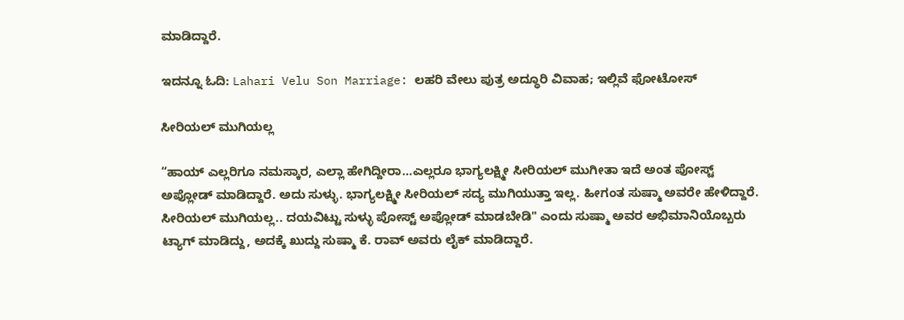ಮಾಡಿದ್ದಾರೆ.

ಇದನ್ನೂ ಓದಿ: Lahari Velu Son Marriage: ಲಹರಿ ವೇಲು ಪುತ್ರ ಅದ್ಧೂರಿ ವಿವಾಹ; ಇಲ್ಲಿವೆ ಫೋಟೋಸ್‌

ಸೀರಿಯಲ್ ಮುಗಿಯಲ್ಲ

“ಹಾಯ್‌ ಎಲ್ಲರಿಗೂ ನಮಸ್ಕಾರ, ಎಲ್ಲಾ ಹೇಗಿದ್ದೀರಾ…ಎಲ್ಲರೂ ಭಾಗ್ಯಲಕ್ಷ್ಮೀ ಸೀರಿಯಲ್‌ ಮುಗೀತಾ ಇದೆ ಅಂತ ಪೋಸ್ಟ್‌ ಅಪ್ಲೋಡ್‌ ಮಾಡಿದ್ದಾರೆ. ಅದು ಸುಳ್ಳು. ಭಾಗ್ಯಲಕ್ಷ್ಮೀ ಸೀರಿಯಲ್‌ ಸದ್ಯ ಮುಗಿಯುತ್ತಾ ಇಲ್ಲ. ಹೀಗಂತ ಸುಷ್ಮಾ ಅವರೇ ಹೇಳಿದ್ದಾರೆ. ಸೀರಿಯಲ್‌ ಮುಗಿಯಲ್ಲ.. ದಯವಿಟ್ಟು ಸುಳ್ಳು ಪೋಸ್ಟ್ ಅಪ್ಲೋಡ್‌ ಮಾಡಬೇಡಿ" ಎಂದು ಸುಷ್ಮಾ ಅವರ ಅಭಿಮಾನಿಯೊಬ್ಬರು ಟ್ಯಾಗ್ ಮಾಡಿದ್ದು, ಅದಕ್ಕೆ ಖುದ್ದು ಸುಷ್ಮಾ ಕೆ. ರಾವ್ ಅವರು ಲೈಕ್ ಮಾಡಿದ್ದಾರೆ.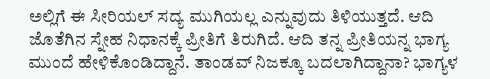ಅಲ್ಲಿಗೆ ಈ ಸೀರಿಯಲ್ ಸದ್ಯ ಮುಗಿಯಲ್ಲ ಎನ್ನುವುದು ತಿಳಿಯುತ್ತದೆ. ಆದಿ ಜೊತೆಗಿನ ಸ್ನೇಹ ನಿಧಾನಕ್ಕೆ ಪ್ರೀತಿಗೆ ತಿರುಗಿದೆ. ಆದಿ ತನ್ನ ಪ್ರೀತಿಯನ್ನ ಭಾಗ್ಯ ಮುಂದೆ ಹೇಳಿಕೊಂಡಿದ್ದಾನೆ. ತಾಂಡವ್‌ ನಿಜಕ್ಕೂ ಬದಲಾಗಿದ್ದಾನಾ? ಭಾಗ್ಯಳ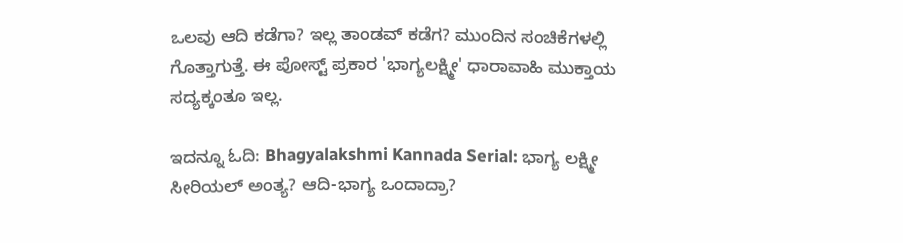ಒಲವು ಆದಿ ಕಡೆಗಾ? ಇಲ್ಲ ತಾಂಡವ್‌ ಕಡೆಗ? ಮುಂದಿನ ಸಂಚಿಕೆಗಳಲ್ಲಿ ಗೊತ್ತಾಗುತ್ತೆ. ಈ ಪೋಸ್ಟ್‌ ಪ್ರಕಾರ 'ಭಾಗ್ಯಲಕ್ಷ್ಮೀ' ಧಾರಾವಾಹಿ ಮುಕ್ತಾಯ ಸದ್ಯಕ್ಕಂತೂ ಇಲ್ಲ.

ಇದನ್ನೂ ಓದಿ: Bhagyalakshmi Kannada Serial: ಭಾಗ್ಯ ಲಕ್ಷ್ಮೀ ಸೀರಿಯಲ್‌ ಅಂತ್ಯ? ಆದಿ-ಭಾಗ್ಯ ಒಂದಾದ್ರಾ?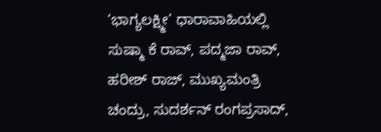‘ಭಾಗ್ಯಲಕ್ಷ್ಮೀ’ ಧಾರಾವಾಹಿಯಲ್ಲಿ ಸುಷ್ಮಾ ಕೆ ರಾವ್, ಪದ್ಮಜಾ ರಾವ್, ಹರೀಶ್ ರಾಜ್, ಮುಖ್ಯಮಂತ್ರಿ ಚಂದ್ರು, ಸುದರ್ಶನ್ ರಂಗಪ್ರಸಾದ್,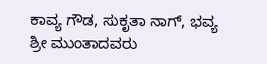ಕಾವ್ಯ ಗೌಡ, ಸುಕೃತಾ ನಾಗ್, ಭವ್ಯ ಶ್ರೀ ಮುಂತಾದವರು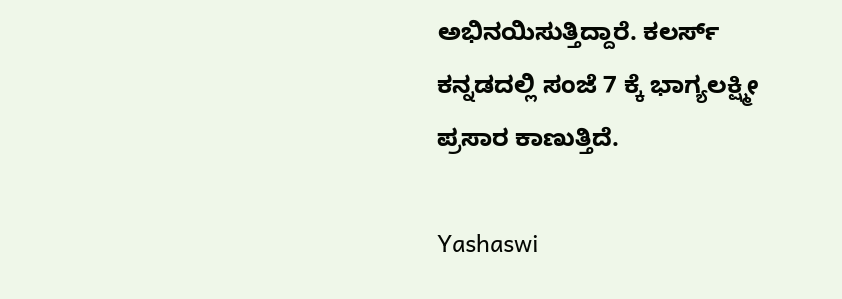ಅಭಿನಯಿಸುತ್ತಿದ್ದಾರೆ. ಕಲರ್ಸ್ ಕನ್ನಡದಲ್ಲಿ ಸಂಜೆ 7 ಕ್ಕೆ ಭಾಗ್ಯಲಕ್ಷ್ಮೀ ಪ್ರಸಾರ ಕಾಣುತ್ತಿದೆ.

Yashaswi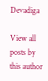Devadiga

View all posts by this author